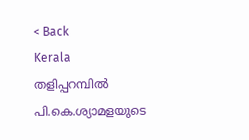< Back
Kerala
തളിപ്പറമ്പിൽ പി.കെ.ശ്യാമളയുടെ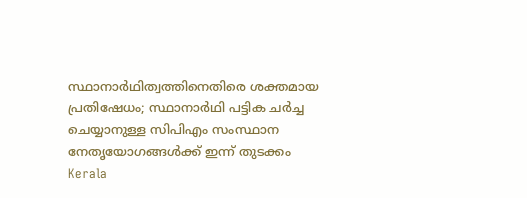സ്ഥാനാർഥിത്വത്തിനെതിരെ ശക്തമായ പ്രതിഷേധം; സ്ഥാനാർഥി പട്ടിക ചർച്ച ചെയ്യാനുള്ള സിപിഎം സംസ്ഥാന നേതൃയോഗങ്ങൾക്ക് ഇന്ന് തുടക്കം
Kerala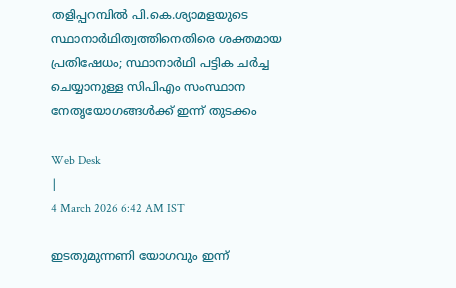തളിപ്പറമ്പിൽ പി.കെ.ശ്യാമളയുടെ സ്ഥാനാർഥിത്വത്തിനെതിരെ ശക്തമായ പ്രതിഷേധം; സ്ഥാനാർഥി പട്ടിക ചർച്ച ചെയ്യാനുള്ള സിപിഎം സംസ്ഥാന നേതൃയോഗങ്ങൾക്ക് ഇന്ന് തുടക്കം

Web Desk
|
4 March 2026 6:42 AM IST

ഇടതുമുന്നണി യോഗവും ഇന്ന്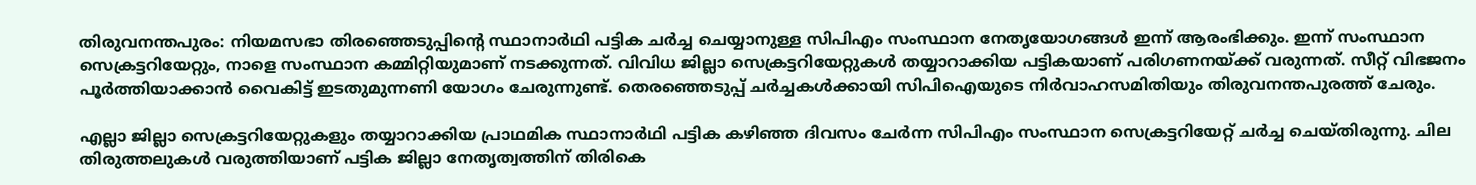തിരുവനന്തപുരം: നിയമസഭാ തിരഞ്ഞെടുപ്പിന്റെ സ്ഥാനാർഥി പട്ടിക ചർച്ച ചെയ്യാനുള്ള സിപിഎം സംസ്ഥാന നേതൃയോഗങ്ങൾ ഇന്ന് ആരംഭിക്കും. ഇന്ന് സംസ്ഥാന സെക്രട്ടറിയേറ്റും, നാളെ സംസ്ഥാന കമ്മിറ്റിയുമാണ് നടക്കുന്നത്. വിവിധ ജില്ലാ സെക്രട്ടറിയേറ്റുകൾ തയ്യാറാക്കിയ പട്ടികയാണ് പരിഗണനയ്ക്ക് വരുന്നത്. സീറ്റ് വിഭജനം പൂർത്തിയാക്കാൻ വൈകിട്ട് ഇടതുമുന്നണി യോഗം ചേരുന്നുണ്ട്. തെരഞ്ഞെടുപ്പ് ചർച്ചകൾക്കായി സിപിഐയുടെ നിർവാഹസമിതിയും തിരുവനന്തപുരത്ത് ചേരും.

എല്ലാ ജില്ലാ സെക്രട്ടറിയേറ്റുകളും തയ്യാറാക്കിയ പ്രാഥമിക സ്ഥാനാർഥി പട്ടിക കഴിഞ്ഞ ദിവസം ചേർന്ന സിപിഎം സംസ്ഥാന സെക്രട്ടറിയേറ്റ് ചർച്ച ചെയ്തിരുന്നു. ചില തിരുത്തലുകൾ വരുത്തിയാണ് പട്ടിക ജില്ലാ നേതൃത്വത്തിന് തിരികെ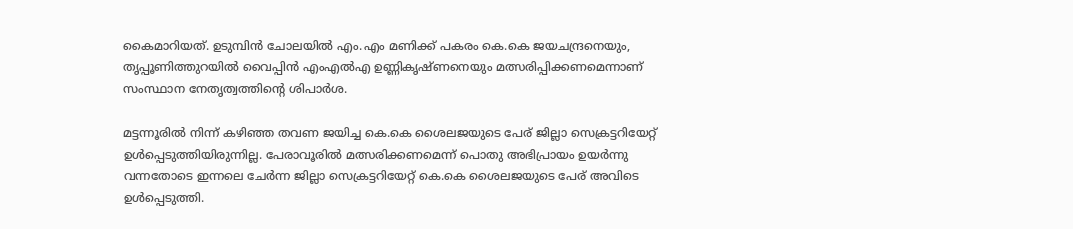കൈമാറിയത്. ഉടുമ്പിൻ ചോലയിൽ എം.എം മണിക്ക് പകരം കെ.കെ ജയചന്ദ്രനെയും, തൃപ്പൂണിത്തുറയിൽ വൈപ്പിൻ എംഎൽഎ ഉണ്ണികൃഷ്ണനെയും മത്സരിപ്പിക്കണമെന്നാണ് സംസ്ഥാന നേതൃത്വത്തിന്റെ ശിപാർശ.

മട്ടന്നൂരിൽ നിന്ന് കഴിഞ്ഞ തവണ ജയിച്ച കെ.കെ ശൈലജയുടെ പേര് ജില്ലാ സെക്രട്ടറിയേറ്റ് ഉൾപ്പെടുത്തിയിരുന്നില്ല. പേരാവൂരിൽ മത്സരിക്കണമെന്ന് പൊതു അഭിപ്രായം ഉയർന്നു വന്നതോടെ ഇന്നലെ ചേർന്ന ജില്ലാ സെക്രട്ടറിയേറ്റ് കെ.കെ ശൈലജയുടെ പേര് അവിടെ ഉൾപ്പെടുത്തി.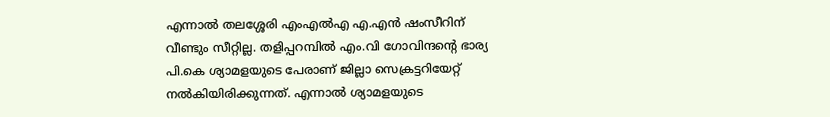എന്നാൽ തലശ്ശേരി എംഎൽഎ എ.എൻ ഷംസീറിന് വീണ്ടും സീറ്റില്ല. തളിപ്പറമ്പിൽ എം.വി ഗോവിന്ദന്റെ ഭാര്യ പി.കെ ശ്യാമളയുടെ പേരാണ് ജില്ലാ സെക്രട്ടറിയേറ്റ് നൽകിയിരിക്കുന്നത്. എന്നാൽ ശ്യാമളയുടെ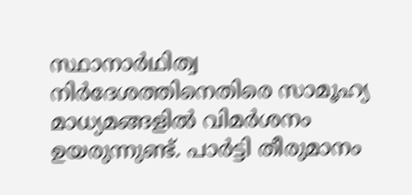സ്ഥാനാർഥിത്വ നിർദേശത്തിനെതിരെ സാമൂഹ്യ മാധ്യമങ്ങളിൽ വിമർശനം ഉയരുന്നുണ്ട്. പാർട്ടി തീരുമാനം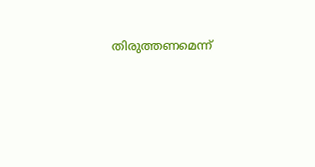തിരുത്തണമെന്ന്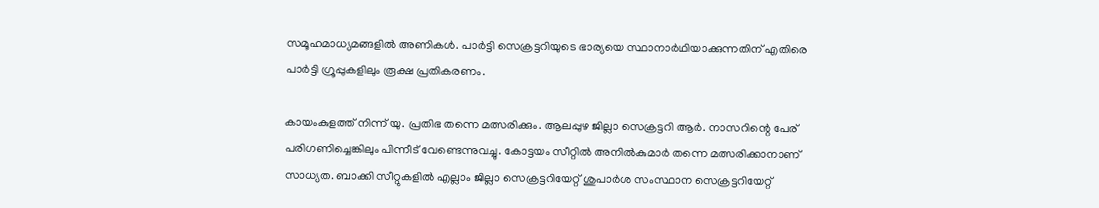സമൂഹമാധ്യമങ്ങളിൽ അണികൾ. പാർട്ടി സെക്രട്ടറിയുടെ ഭാര്യയെ സ്ഥാനാർഥിയാക്കുന്നതിന് എതിരെ പാർട്ടി ഗ്രൂപ്പുകളിലും രൂക്ഷ പ്രതികരണം.

കായംകുളത്ത് നിന്ന് യു. പ്രതിഭ തന്നെ മത്സരിക്കും. ആലപ്പുഴ ജില്ലാ സെക്രട്ടറി ആർ. നാസറിന്റെ പേര് പരിഗണിച്ചെങ്കിലും പിന്നീട് വേണ്ടെന്നുവച്ചു. കോട്ടയം സീറ്റിൽ അനിൽകുമാർ തന്നെ മത്സരിക്കാനാണ് സാധ്യത. ബാക്കി സീറ്റുകളിൽ എല്ലാം ജില്ലാ സെക്രട്ടറിയേറ്റ് ശുപാർശ സംസ്ഥാന സെക്രട്ടറിയേറ്റ്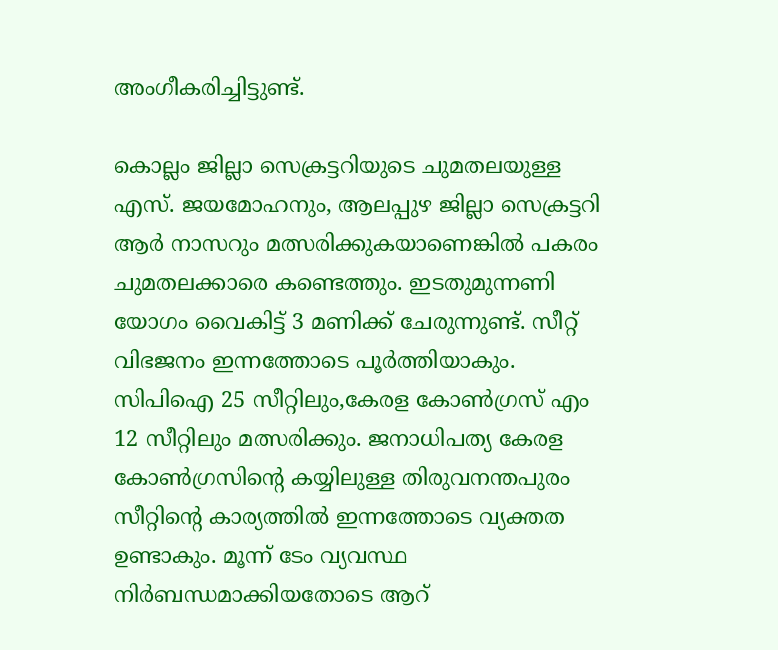അംഗീകരിച്ചിട്ടുണ്ട്.

കൊല്ലം ജില്ലാ സെക്രട്ടറിയുടെ ചുമതലയുള്ള എസ്. ജയമോഹനും, ആലപ്പുഴ ജില്ലാ സെക്രട്ടറി ആർ നാസറും മത്സരിക്കുകയാണെങ്കിൽ പകരം ചുമതലക്കാരെ കണ്ടെത്തും. ഇടതുമുന്നണി യോഗം വൈകിട്ട് 3 മണിക്ക് ചേരുന്നുണ്ട്. സീറ്റ് വിഭജനം ഇന്നത്തോടെ പൂർത്തിയാകും. സിപിഐ 25 സീറ്റിലും,കേരള കോൺഗ്രസ് എം 12 സീറ്റിലും മത്സരിക്കും. ജനാധിപത്യ കേരള കോൺഗ്രസിന്റെ കയ്യിലുള്ള തിരുവനന്തപുരം സീറ്റിന്റെ കാര്യത്തിൽ ഇന്നത്തോടെ വ്യക്തത ഉണ്ടാകും. മൂന്ന് ടേം വ്യവസ്ഥ നിർബന്ധമാക്കിയതോടെ ആറ്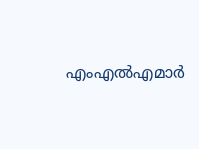എംഎൽഎമാർ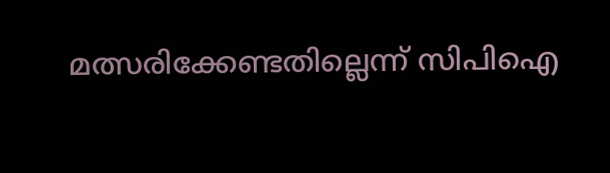മത്സരിക്കേണ്ടതില്ലെന്ന് സിപിഐ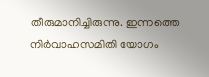തീരുമാനിച്ചിരുന്നു. ഇന്നത്തെ നിർവാഹസമിതി യോഗം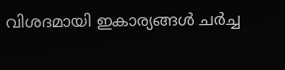വിശദമായി ഇകാര്യങ്ങൾ ചർച്ച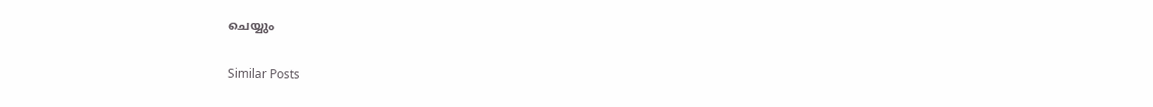ചെയ്യും

Similar Posts